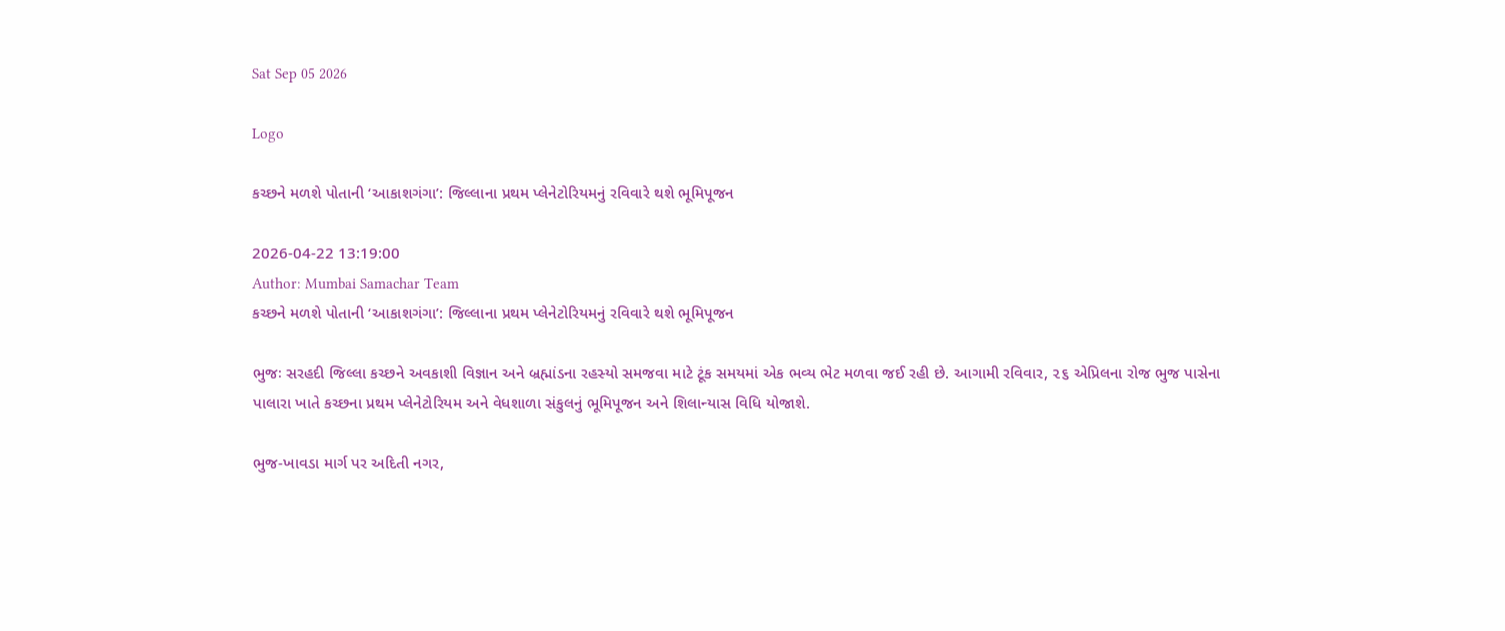Sat Sep 05 2026

Logo

કચ્છને મળશે પોતાની ‘આકાશગંગા’: જિલ્લાના પ્રથમ પ્લેનેટોરિયમનું રવિવારે થશે ભૂમિપૂજન

2026-04-22 13:19:00
Author: Mumbai Samachar Team
કચ્છને મળશે પોતાની ‘આકાશગંગા’: જિલ્લાના પ્રથમ પ્લેનેટોરિયમનું રવિવારે થશે ભૂમિપૂજન

ભુજઃ સરહદી જિલ્લા કચ્છને અવકાશી વિજ્ઞાન અને બ્રહ્માંડના રહસ્યો સમજવા માટે ટૂંક સમયમાં એક ભવ્ય ભેટ મળવા જઈ રહી છે. આગામી રવિવાર, ૨૬ એપ્રિલના રોજ ભુજ પાસેના પાલારા ખાતે કચ્છના પ્રથમ પ્લેનેટોરિયમ અને વેધશાળા સંકુલનું ભૂમિપૂજન અને શિલાન્યાસ વિધિ યોજાશે.

ભુજ-ખાવડા માર્ગ પર અદિતી નગર,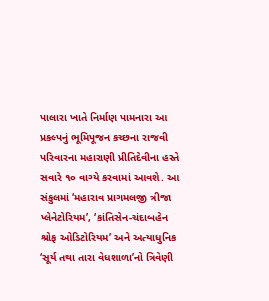પાલારા ખાતે નિર્માણ પામનારા આ પ્રકલ્પનું ભૂમિપૂજન કચ્છના રાજવી પરિવારના મહારાણી પ્રીતિદેવીના હસ્તે સવારે ૧૦ વાગ્યે કરવામાં આવશે. આ સંકુલમાં ‘મહારાવ પ્રાગમલજી ત્રીજા પ્લેનેટોરિયમ’, ‘કાંતિસેન-ચંદાબહેન શ્રોફ ઓડિટોરિયમ’ અને અત્યાધુનિક ‘સૂર્ય તથા તારા વેધશાળા’નો ત્રિવેણી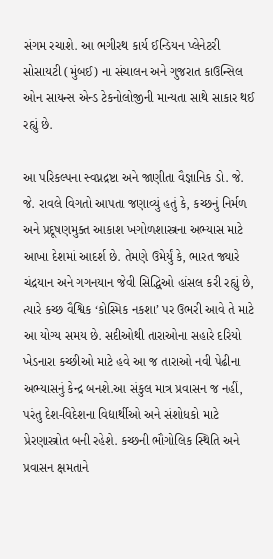સંગમ રચાશે. આ ભગીરથ કાર્ય ઈન્ડિયન પ્લેનેટરી સોસાયટી (મુંબઈ) ના સંચાલન અને ગુજરાત કાઉન્સિલ ઓન સાયન્સ એન્ડ ટેકનોલોજીની માન્યતા સાથે સાકાર થઈ રહ્યું છે.

આ પરિકલ્પના સ્વપ્નદ્રષ્ટા અને જાણીતા વૈજ્ઞાનિક ડો. જે. જે. રાવલે વિગતો આપતા જણાવ્યું હતું કે, કચ્છનું નિર્મળ અને પ્રદૂષણમુક્ત આકાશ ખગોળશાસ્ત્રના અભ્યાસ માટે આખા દેશમાં આદર્શ છે. તેમણે ઉમેર્યું કે, ભારત જ્યારે ચંદ્રયાન અને ગગનયાન જેવી સિદ્ધિઓ હાંસલ કરી રહ્યું છે, ત્યારે કચ્છ વૈશ્વિક ‘કોસ્મિક નકશા’ પર ઉભરી આવે તે માટે આ યોગ્ય સમય છે. સદીઓથી તારાઓના સહારે દરિયો ખેડનારા કચ્છીઓ માટે હવે આ જ તારાઓ નવી પેઢીના અભ્યાસનું કેન્દ્ર બનશે.આ સંકુલ માત્ર પ્રવાસન જ નહીં, પરંતુ દેશ-વિદેશના વિદ્યાર્થીઓ અને સંશોધકો માટે પ્રેરણાસ્ત્રોત બની રહેશે. કચ્છની ભૌગોલિક સ્થિતિ અને પ્રવાસન ક્ષમતાને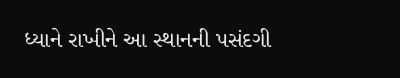ધ્યાને રાખીને આ સ્થાનની પસંદગી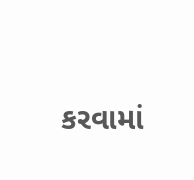કરવામાં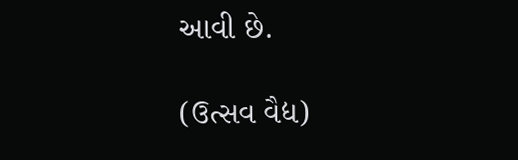આવી છે.

(ઉત્સવ વૈદ્ય)